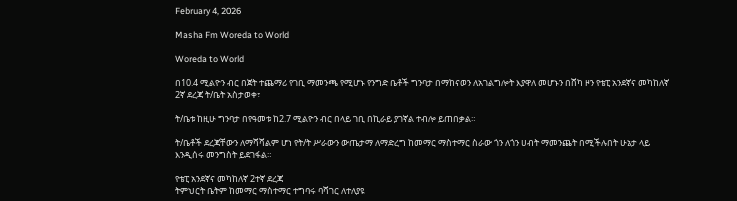February 4, 2026

Masha Fm Woreda to World

Woreda to World

በ10.4 ሚልዮን ብር በጀት ተጨማሪ የገቢ ማመንጫ የሚሆኑ የንግድ ቤቶች ግንባታ በማከናወን ለአገልግሎት እያዋለ መሆኑን በሸካ ዞን የቴፒ አንደኛና መካከለኛ 2ኛ ደረጃ ት/ቤት አስታወቀ፣

ት/ቤቱ ከዚሁ ግንባታ በየዓመቱ ከ2.7 ሚልዮን ብር በላይ ገቢ በኪራይ ያገኛል ተብሎ ይጠበቃል።

ት/ቤቶች ደረጃቸውን ለማሻሻልም ሆነ የት/ት ሥራውን ውጤታማ ለማድረግ ከመማር ማስተማር ስራው ጎን ለጎን ሀብት ማመንጨት በሚችሉበት ሁኔታ ላይ እንዲሰሩ መንግስት ይደገፋል።

የቴፒ አንደኛና መካከለኛ 2ተኛ ደረጃ
ትምህርት ቤትም ከመማር ማስተማር ተግባሩ ባሻገር ለተለያዩ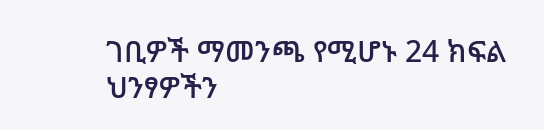ገቢዎች ማመንጫ የሚሆኑ 24 ክፍል ህንፃዎችን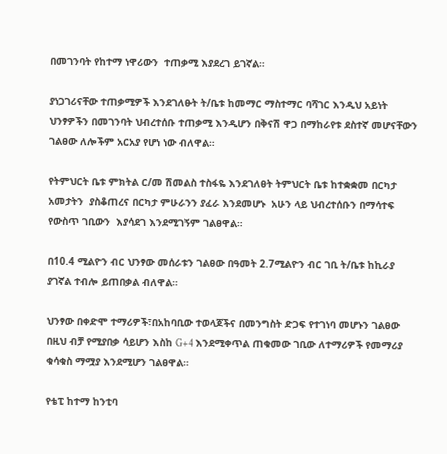በመገንባት የከተማ ነዋሪውን  ተጠቃሚ እያደረገ ይገኛል።

ያነጋገሪናቸው ተጠቃሚዎች እንደገለፁት ት/ቤቱ ከመማር ማስተማር ባሻገር እንዲህ አይነት ህንፃዎችን በመገንባት ህብረተሰቡ ተጠቃሚ እንዲሆን በቅናሽ ዋጋ በማከራየቱ ደስተኛ መሆናቸውን ገልፀው ለሎችም አርአያ የሆነ ነው ብለዋል።

የትምህርት ቤቱ ምክትል ር/መ ሽመልስ ተስፋዬ እንደገለፀት ትምህርት ቤቱ ከተቋቋመ በርካታ አመታትን  ያስቆጠረና በርካታ ምሁራንን ያፈራ እንደመሆኑ  አሁን ላይ ህብረተሰቡን በማሳተፍ የውስጥ ገቢውን  እያሳደገ እንደሚገኝም ገልፀዋል።

በ10.4 ሚልዮን ብር ህንፃው መሰራቱን ገልፀው በዓመት 2.7ሚልዮን ብር ገቢ ት/ቤቱ ከኪራያ ያገኛል ተብሎ ይጠበቃል ብለዋል።

ህንፃው በቀድሞ ተማሪዎች፣በአከባቢው ተወላጆችና በመንግስት ድጋፍ የተገነባ መሆኑን ገልፀው በዚህ ብቻ የሚያበቃ ሳይሆን እስከ G+4 እንደሚቀጥል ጠቁመው ገቢው ለተማሪዎች የመማሪያ ቁሳቁስ ማሟያ እንደሚሆን ገልፀዋል።

የቴፒ ከተማ ከንቲባ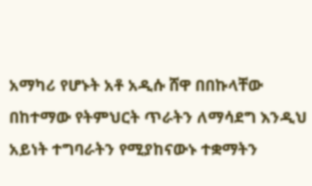አማካሪ የሆኑት አቶ አዲሱ ሸዋ በበኩላቸው  በከተማው የትምህርት ጥራትን ለማሳደግ እንዲህ አይነት ተግባራትን የሚያከናውኑ ተቋማትን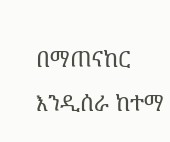በማጠናከር እንዲሰራ ከተማ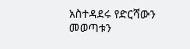አስተዳደሩ የድርሻውን መወጣቱን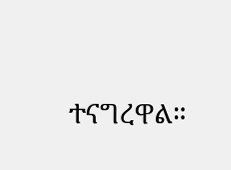ተናግረዋል።